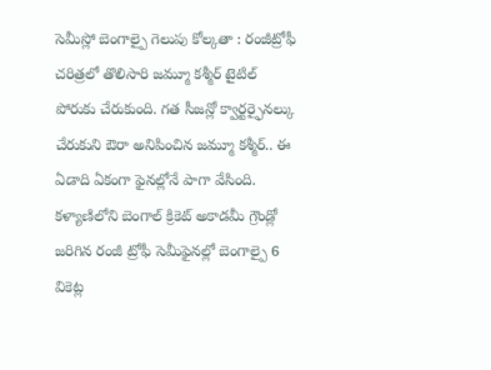సెమీస్లో బెంగాల్పై గెలుపు కోల్కతా : రంజీట్రోఫీ చరిత్రలో తొలిసారి జమ్మూ కశ్మీర్ టైటిల్ పోరుకు చేరుకుంది. గత సీజన్లో క్వార్టర్ఫైనల్కు చేరుకుని ఔరా అనిపించిన జమ్మూ కశ్మీర్.. ఈ ఏడాది ఏకంగా ఫైనల్లోనే పాగా వేసింది. కళ్యాణిలోని బెంగాల్ క్రికెట్ అకాడమీ గ్రౌండ్లో జరిగిన రంజీ ట్రోఫీ సెమీఫైనల్లో బెంగాల్పై 6 వికెట్ల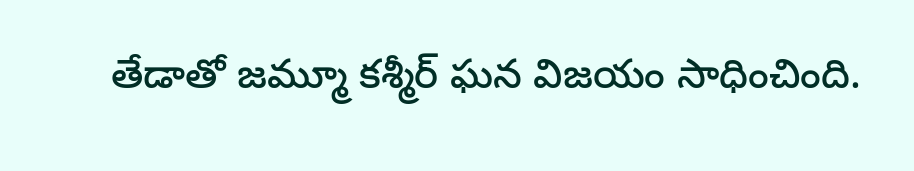తేడాతో జమ్మూ కశ్మీర్ ఘన విజయం సాధించింది.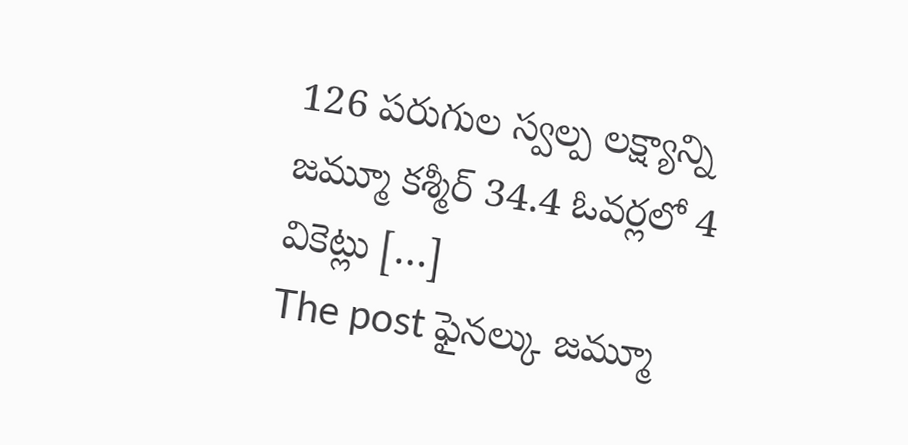126 పరుగుల స్వల్ప లక్ష్యాన్ని జమ్మూ కశ్మీర్ 34.4 ఓవర్లలో 4 వికెట్లు […]
The post ఫైనల్కు జమ్మూ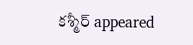కశ్మీర్ appeared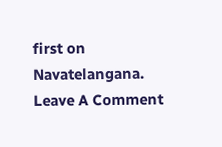first on Navatelangana.
Leave A Comment